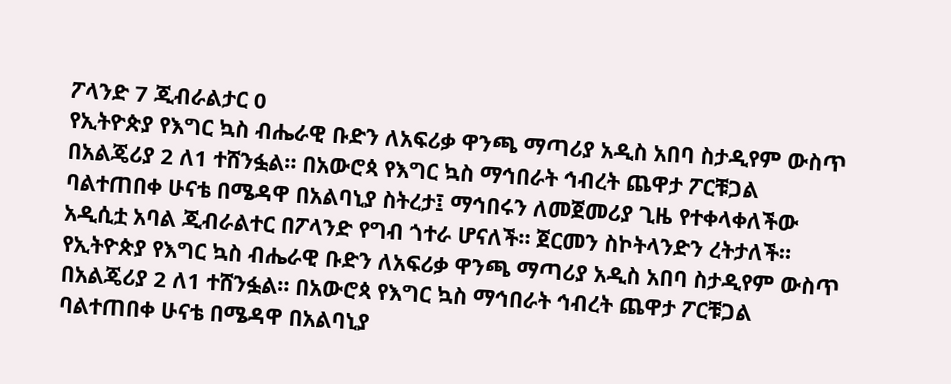ፖላንድ 7 ጂብራልታር 0
የኢትዮጵያ የእግር ኳስ ብሔራዊ ቡድን ለአፍሪቃ ዋንጫ ማጣሪያ አዲስ አበባ ስታዲየም ውስጥ በአልጄሪያ 2 ለ1 ተሸንፏል። በአውሮጳ የእግር ኳስ ማኅበራት ኅብረት ጨዋታ ፖርቹጋል ባልተጠበቀ ሁናቴ በሜዳዋ በአልባኒያ ስትረታ፤ ማኅበሩን ለመጀመሪያ ጊዜ የተቀላቀለችው አዲሲቷ አባል ጂብራልተር በፖላንድ የግብ ጎተራ ሆናለች። ጀርመን ስኮትላንድን ረትታለች።
የኢትዮጵያ የእግር ኳስ ብሔራዊ ቡድን ለአፍሪቃ ዋንጫ ማጣሪያ አዲስ አበባ ስታዲየም ውስጥ በአልጄሪያ 2 ለ1 ተሸንፏል። በአውሮጳ የእግር ኳስ ማኅበራት ኅብረት ጨዋታ ፖርቹጋል ባልተጠበቀ ሁናቴ በሜዳዋ በአልባኒያ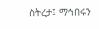ስትረታ፤ ማኅበሩን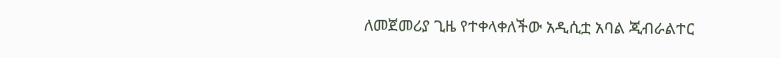ለመጀመሪያ ጊዜ የተቀላቀለችው አዲሲቷ አባል ጂብራልተር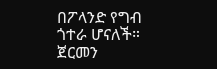በፖላንድ የግብ ጎተራ ሆናለች። ጀርመን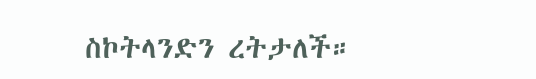ስኮትላንድን ረትታለች።